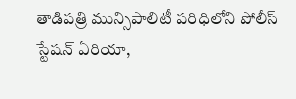తాడిపత్రి మున్సిపాలిటీ పరిధిలోని పోలీస్ స్టేషన్ ఏరియా,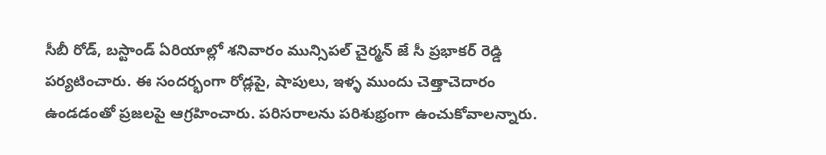సీబీ రోడ్, బస్టాండ్ ఏరియాల్లో శనివారం మున్సిపల్ చైర్మన్ జే సీ ప్రభాకర్ రెడ్డి పర్యటించారు. ఈ సందర్భంగా రోడ్లపై, షాపులు, ఇళ్ళ ముందు చెత్తాచెదారం ఉండడంతో ప్రజలపై ఆగ్రహించారు. పరిసరాలను పరిశుభ్రంగా ఉంచుకోవాలన్నారు.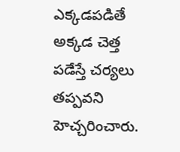ఎక్కడపడితే అక్కడ చెత్త పడేస్తే చర్యలు తప్పవని హెచ్చరించారు.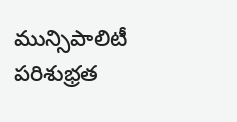మున్సిపాలిటీ పరిశుభ్రత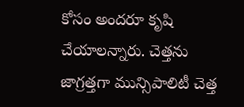కోసం అందరూ కృషి చేయాలన్నారు. చెత్తను జాగ్రత్తగా మున్సిపాలిటీ చెత్త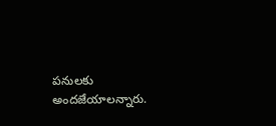పనులకు అందజేయాలన్నారు.